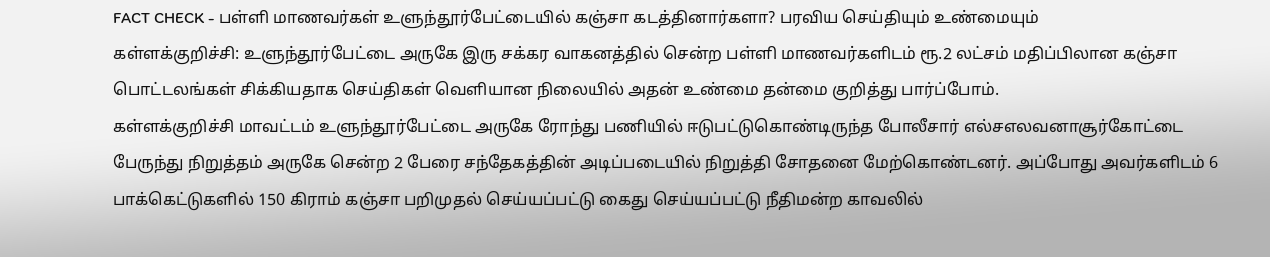FACT CHECK - பள்ளி மாணவர்கள் உளுந்தூர்பேட்டையில் கஞ்சா கடத்தினார்களா? பரவிய செய்தியும் உண்மையும்
கள்ளக்குறிச்சி: உளுந்தூர்பேட்டை அருகே இரு சக்கர வாகனத்தில் சென்ற பள்ளி மாணவர்களிடம் ரூ.2 லட்சம் மதிப்பிலான கஞ்சா பொட்டலங்கள் சிக்கியதாக செய்திகள் வெளியான நிலையில் அதன் உண்மை தன்மை குறித்து பார்ப்போம்.
கள்ளக்குறிச்சி மாவட்டம் உளுந்தூர்பேட்டை அருகே ரோந்து பணியில் ஈடுபட்டுகொண்டிருந்த போலீசார் எல்சஎலவனாசூர்கோட்டை பேருந்து நிறுத்தம் அருகே சென்ற 2 பேரை சந்தேகத்தின் அடிப்படையில் நிறுத்தி சோதனை மேற்கொண்டனர். அப்போது அவர்களிடம் 6 பாக்கெட்டுகளில் 150 கிராம் கஞ்சா பறிமுதல் செய்யப்பட்டு கைது செய்யப்பட்டு நீதிமன்ற காவலில்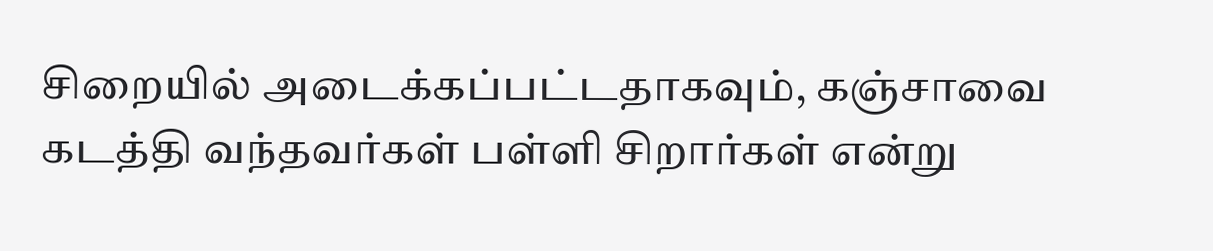சிறையில் அடைக்கப்பட்டதாகவும், கஞ்சாவை கடத்தி வந்தவர்கள் பள்ளி சிறார்கள் என்று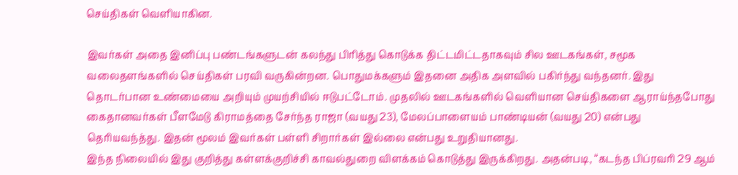செய்திகள் வெளியாகின.

இவர்கள் அதை இனிப்பு பண்டங்களுடன் கலந்து பிரித்து கொடுக்க திட்டமிட்டதாகவும் சில ஊடகங்கள், சமூக வலைதளங்களில் செய்திகள் பரவி வருகின்றன. பொதுமக்களும் இதனை அதிக அளவில் பகிர்ந்து வந்தனர். இது தொடர்பான உண்மையை அறியும் முயற்சியில் ஈடுபட்டோம். முதலில் ஊடகங்களில் வெளியான செய்திகளை ஆராய்ந்தபோது கைதானவர்கள் பீளமேடு கிராமத்தை சேர்ந்த ராஜா (வயது 23), மேலப்பாளையம் பாண்டியன் (வயது 20) என்பது தெரியவந்த்து. இதன் மூலம் இவர்கள் பள்ளி சிறார்கள் இல்லை என்பது உறுதியானது.
இந்த நிலையில் இது குறித்து கள்ளக்குறிச்சி காவல்துறை விளக்கம் கொடுத்து இருக்கிறது. அதன்படி, “கடந்த பிப்ரவரி 29 ஆம்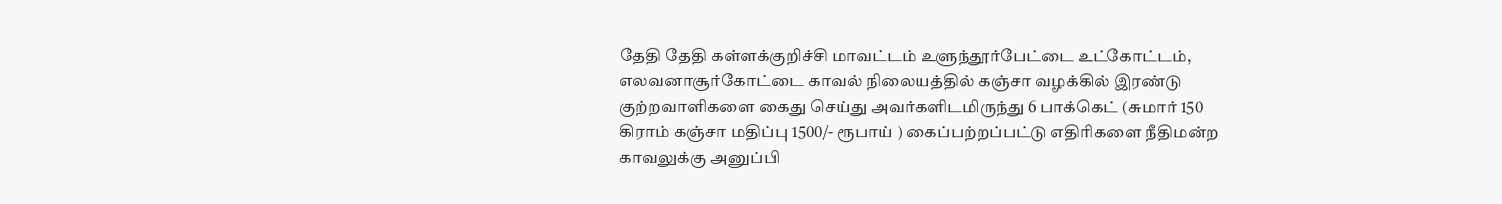தேதி தேதி கள்ளக்குறிச்சி மாவட்டம் உளுந்தூர்பேட்டை உட்கோட்டம், எலவனாசூர்கோட்டை காவல் நிலையத்தில் கஞ்சா வழக்கில் இரண்டு குற்றவாளிகளை கைது செய்து அவர்களிடமிருந்து 6 பாக்கெட் (சுமார் 150 கிராம் கஞ்சா மதிப்பு 1500/- ரூபாய் ) கைப்பற்றப்பட்டு எதிரிகளை நீதிமன்ற காவலுக்கு அனுப்பி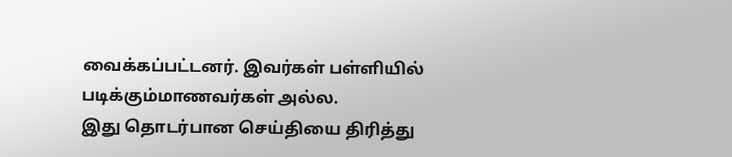வைக்கப்பட்டனர். இவர்கள் பள்ளியில் படிக்கும்மாணவர்கள் அல்ல.
இது தொடர்பான செய்தியை திரித்து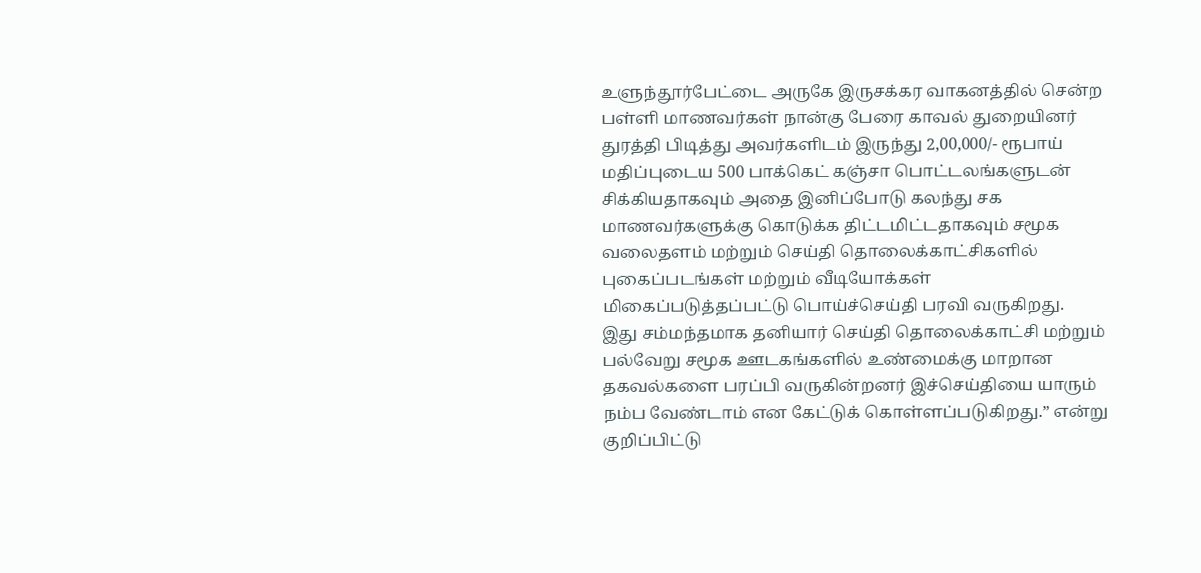உளுந்தூர்பேட்டை அருகே இருசக்கர வாகனத்தில் சென்ற பள்ளி மாணவர்கள் நான்கு பேரை காவல் துறையினர் துரத்தி பிடித்து அவர்களிடம் இருந்து 2,00,000/- ரூபாய் மதிப்புடைய 500 பாக்கெட் கஞ்சா பொட்டலங்களுடன் சிக்கியதாகவும் அதை இனிப்போடு கலந்து சக மாணவர்களுக்கு கொடுக்க திட்டமிட்டதாகவும் சமூக வலைதளம் மற்றும் செய்தி தொலைக்காட்சிகளில் புகைப்படங்கள் மற்றும் வீடியோக்கள் மிகைப்படுத்தப்பட்டு பொய்ச்செய்தி பரவி வருகிறது.
இது சம்மந்தமாக தனியார் செய்தி தொலைக்காட்சி மற்றும் பல்வேறு சமூக ஊடகங்களில் உண்மைக்கு மாறான தகவல்களை பரப்பி வருகின்றனர் இச்செய்தியை யாரும் நம்ப வேண்டாம் என கேட்டுக் கொள்ளப்படுகிறது.” என்று குறிப்பிட்டு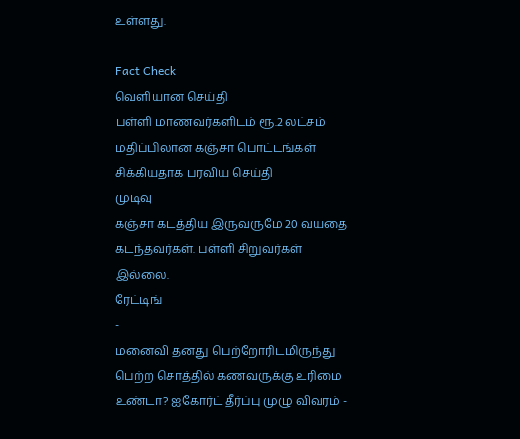உள்ளது.

Fact Check
வெளியான செய்தி
பள்ளி மாணவர்களிடம் ரூ.2 லட்சம் மதிப்பிலான கஞ்சா பொட்டங்கள் சிக்கியதாக பரவிய செய்தி
முடிவு
கஞ்சா கடத்திய இருவருமே 20 வயதை கடந்தவர்கள். பள்ளி சிறுவர்கள் இல்லை.
ரேட்டிங்
-
மனைவி தனது பெற்றோரிடமிருந்து பெற்ற சொத்தில் கணவருக்கு உரிமை உண்டா? ஐகோர்ட் தீர்ப்பு முழு விவரம் -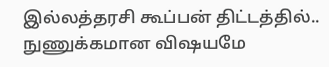இல்லத்தரசி கூப்பன் திட்டத்தில்.. நுணுக்கமான விஷயமே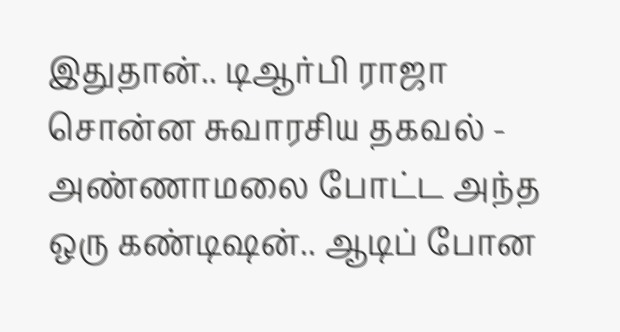இதுதான்.. டிஆர்பி ராஜா சொன்ன சுவாரசிய தகவல் -
அண்ணாமலை போட்ட அந்த ஒரு கண்டிஷன்.. ஆடிப் போன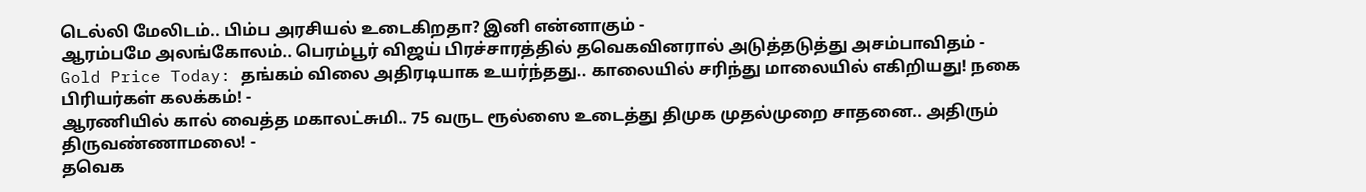டெல்லி மேலிடம்.. பிம்ப அரசியல் உடைகிறதா? இனி என்னாகும் -
ஆரம்பமே அலங்கோலம்.. பெரம்பூர் விஜய் பிரச்சாரத்தில் தவெகவினரால் அடுத்தடுத்து அசம்பாவிதம் -
Gold Price Today: தங்கம் விலை அதிரடியாக உயர்ந்தது.. காலையில் சரிந்து மாலையில் எகிறியது! நகை பிரியர்கள் கலக்கம்! -
ஆரணியில் கால் வைத்த மகாலட்சுமி.. 75 வருட ரூல்ஸை உடைத்து திமுக முதல்முறை சாதனை.. அதிரும் திருவண்ணாமலை! -
தவெக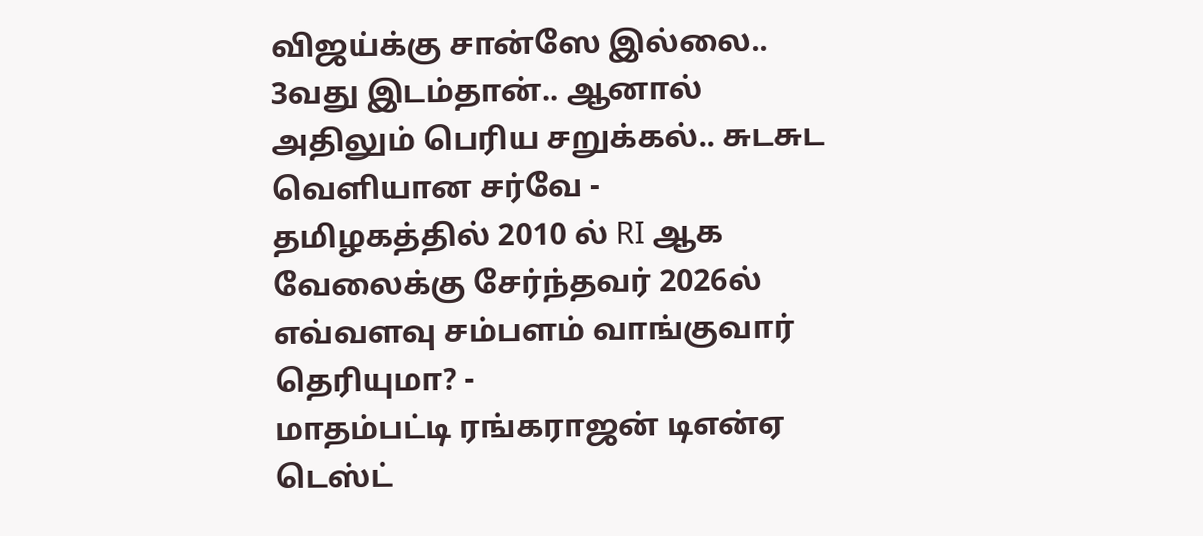விஜய்க்கு சான்ஸே இல்லை.. 3வது இடம்தான்.. ஆனால் அதிலும் பெரிய சறுக்கல்.. சுடசுட வெளியான சர்வே -
தமிழகத்தில் 2010 ல் RI ஆக வேலைக்கு சேர்ந்தவர் 2026ல் எவ்வளவு சம்பளம் வாங்குவார் தெரியுமா? -
மாதம்பட்டி ரங்கராஜன் டிஎன்ஏ டெஸ்ட்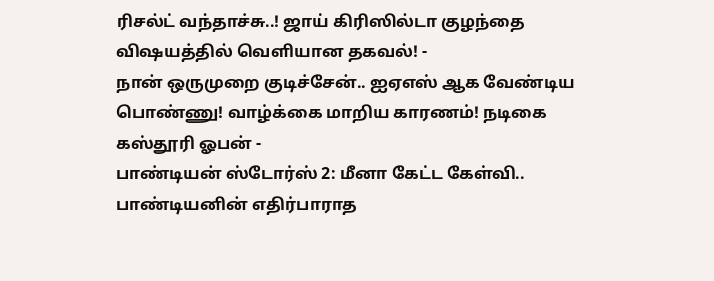ரிசல்ட் வந்தாச்சு..! ஜாய் கிரிஸில்டா குழந்தை விஷயத்தில் வெளியான தகவல்! -
நான் ஒருமுறை குடிச்சேன்.. ஐஏஎஸ் ஆக வேண்டிய பொண்ணு! வாழ்க்கை மாறிய காரணம்! நடிகை கஸ்தூரி ஓபன் -
பாண்டியன் ஸ்டோர்ஸ் 2: மீனா கேட்ட கேள்வி.. பாண்டியனின் எதிர்பாராத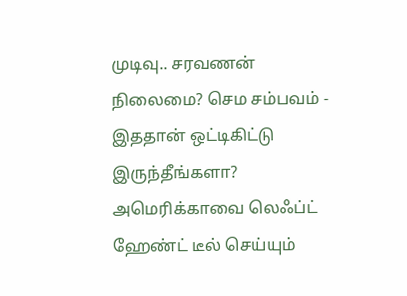முடிவு.. சரவணன் நிலைமை? செம சம்பவம் -
இததான் ஒட்டிகிட்டு இருந்தீங்களா? அமெரிக்காவை லெஃப்ட் ஹேண்ட் டீல் செய்யும்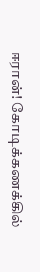ஈரான்! கோடிக்கணக்கில்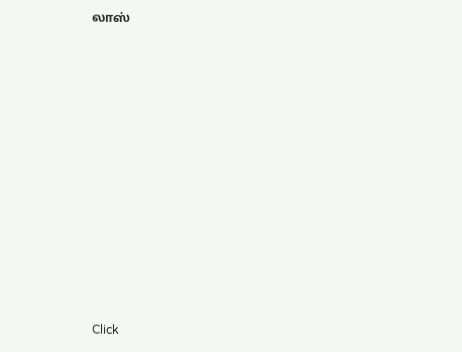லாஸ்












Click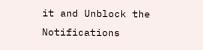it and Unblock the Notifications